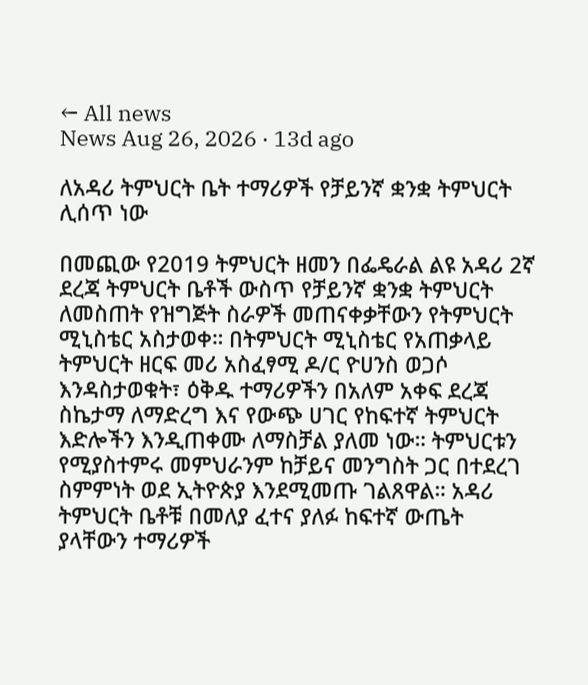← All news
News Aug 26, 2026 · 13d ago

ለአዳሪ ትምህርት ቤት ተማሪዎች የቻይንኛ ቋንቋ ትምህርት ሊሰጥ ነው

በመጪው የ2019 ትምህርት ዘመን በፌዴራል ልዩ አዳሪ 2ኛ ደረጃ ትምህርት ቤቶች ውስጥ የቻይንኛ ቋንቋ ትምህርት ለመስጠት የዝግጅት ስራዎች መጠናቀቃቸውን የትምህርት ሚኒስቴር አስታወቀ። በትምህርት ሚኒስቴር የአጠቃላይ ትምህርት ዘርፍ መሪ አስፈፃሚ ዶ/ር ዮሀንስ ወጋሶ እንዳስታወቁት፣ ዕቅዱ ተማሪዎችን በአለም አቀፍ ደረጃ ስኬታማ ለማድረግ እና የውጭ ሀገር የከፍተኛ ትምህርት እድሎችን እንዲጠቀሙ ለማስቻል ያለመ ነው። ትምህርቱን የሚያስተምሩ መምህራንም ከቻይና መንግስት ጋር በተደረገ ስምምነት ወደ ኢትዮጵያ እንደሚመጡ ገልጸዋል። አዳሪ ትምህርት ቤቶቹ በመለያ ፈተና ያለፉ ከፍተኛ ውጤት ያላቸውን ተማሪዎች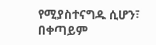የሚያስተናግዱ ሲሆን፣ በቀጣይም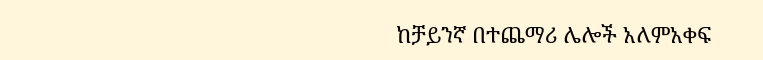ከቻይንኛ በተጨማሪ ሌሎች አለምአቀፍ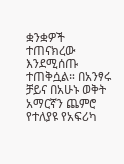ቋንቋዎች ተጠናክረው እንደሚሰጡ ተጠቅሷል። በአንፃሩ ቻይና በአሁኑ ወቅት አማርኛን ጨምሮ የተለያዩ የአፍሪካ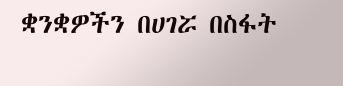ቋንቋዎችን በሀገሯ በስፋት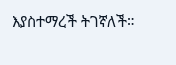እያስተማረች ትገኛለች።